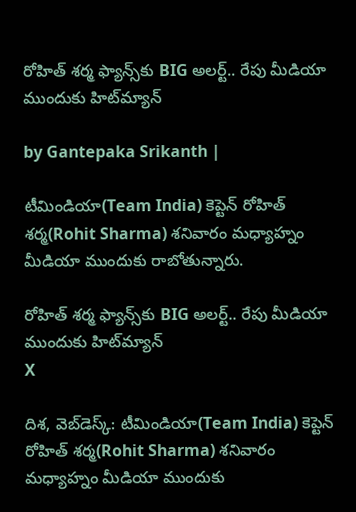రోహిత్ శర్మ ఫ్యాన్స్‌కు BIG అలర్ట్.. రేపు మీడియా ముందుకు హిట్‌మ్యాన్

by Gantepaka Srikanth |

టీమిండియా(Team India) కెప్టెన్ రోహిత్ శర్మ(Rohit Sharma) శనివారం మధ్యాహ్నం మీడియా ముందుకు రాబోతున్నారు.

రోహిత్ శర్మ ఫ్యాన్స్‌కు BIG అలర్ట్.. రేపు మీడియా ముందుకు హిట్‌మ్యాన్
X

దిశ, వెబ్‌డెస్క్: టీమిండియా(Team India) కెప్టెన్ రోహిత్ శర్మ(Rohit Sharma) శనివారం మధ్యాహ్నం మీడియా ముందుకు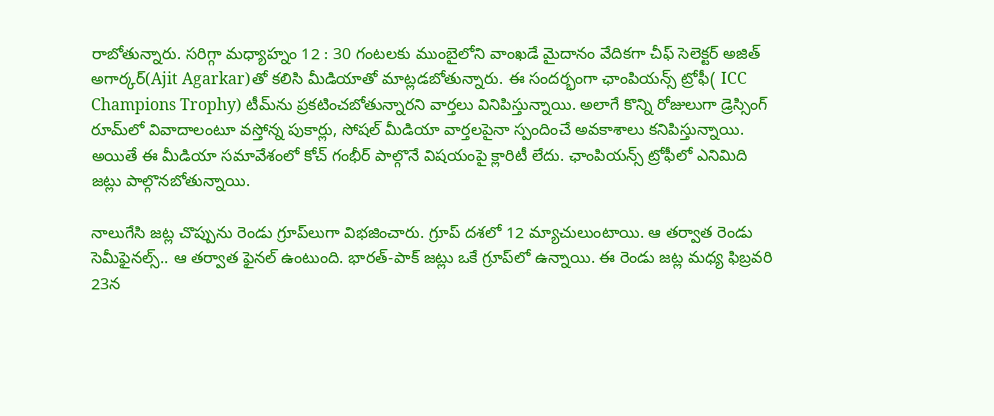రాబోతున్నారు. సరిగ్గా మధ్యాహ్నం 12 : 30 గంటలకు ముంబైలోని వాంఖడే మైదానం వేదికగా చీఫ్ సెలెక్టర్ అజిత్ అగార్కర్‌(Ajit Agarkar)తో కలిసి మీడియాతో మాట్లడబోతున్నారు. ఈ సందర్భంగా ఛాంపియన్స్ ట్రోఫీ( ICC Champions Trophy) టీమ్‌ను ప్రకటించబోతున్నారని వార్తలు వినిపిస్తున్నాయి. అలాగే కొన్ని రోజులుగా డ్రెస్సింగ్‌ రూమ్‌లో వివాదాలంటూ వస్తోన్న పుకార్లు, సోషల్ మీడియా వార్తలపైనా స్పందించే అవకాశాలు కనిపిస్తున్నాయి. అయితే ఈ మీడియా సమావేశంలో కోచ్ గంభీర్ పాల్గొనే విషయంపై క్లారిటీ లేదు. ఛాంపియన్స్ ట్రోఫీలో ఎనిమిది జట్లు పాల్గొనబోతున్నాయి.

నాలుగేసి జట్ల చొప్పును రెండు గ్రూప్‌లుగా విభజించారు. గ్రూప్‌ దశలో 12 మ్యాచులుంటాయి. ఆ తర్వాత రెండు సెమీఫైనల్స్‌.. ఆ తర్వాత ఫైనల్‌ ఉంటుంది. భారత్‌-పాక్‌ జట్లు ఒకే గ్రూప్‌లో ఉన్నాయి. ఈ రెండు జట్ల మధ్య ఫిబ్రవరి 23న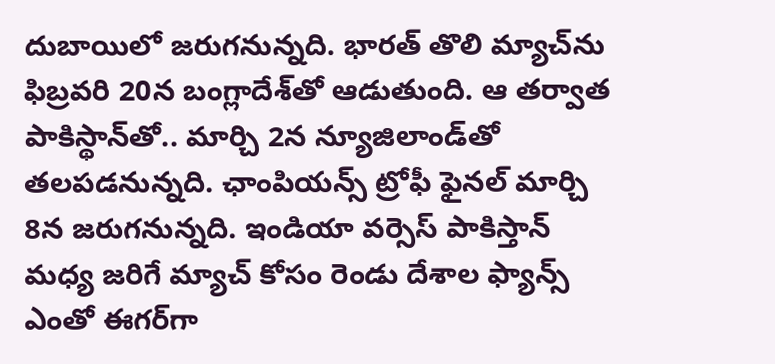దుబాయిలో జరుగనున్నది. భారత్‌ తొలి మ్యాచ్‌ను ఫిబ్రవరి 20న బంగ్లాదేశ్‌తో ఆడుతుంది. ఆ తర్వాత పాకిస్థాన్‌తో.. మార్చి 2న న్యూజిలాండ్‌తో తలపడనున్నది. ఛాంపియన్స్ ట్రోఫీ ఫైనల్ మార్చి 8న జరుగనున్నది. ఇండియా వర్సెస్ పాకిస్తాన్ మధ్య జరిగే మ్యాచ్ కోసం రెండు దేశాల ఫ్యాన్స్ ఎంతో ఈగర్‌గా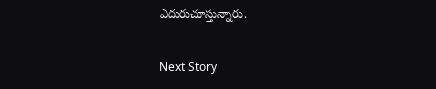ఎదురుచూస్తున్నారు.

Next Story